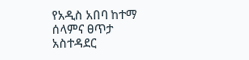የአዲስ አበባ ከተማ ሰላምና ፀጥታ አስተዳደር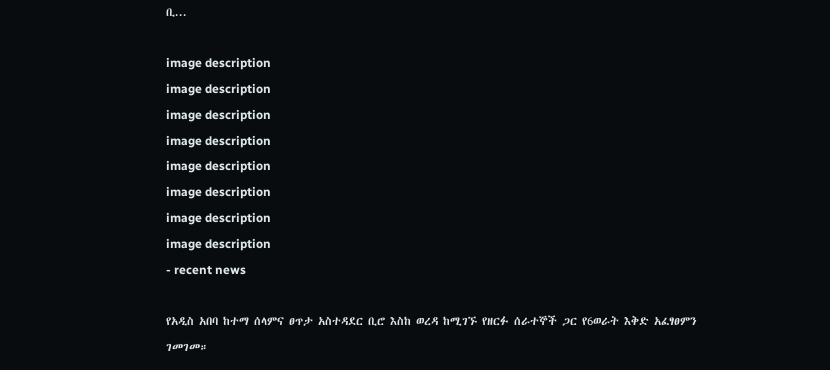ቢ...

image description
image description
image description
image description
image description
image description
image description
image description
- recent news

የአዲስ አበባ ከተማ ሰላምና ፀጥታ አስተዳደር ቢሮ እስከ ወረዳ ከሚገኙ የዘርፉ ሰራተኞች ጋር የ6ወራት እቅድ አፈፃፀምን ገመገመ።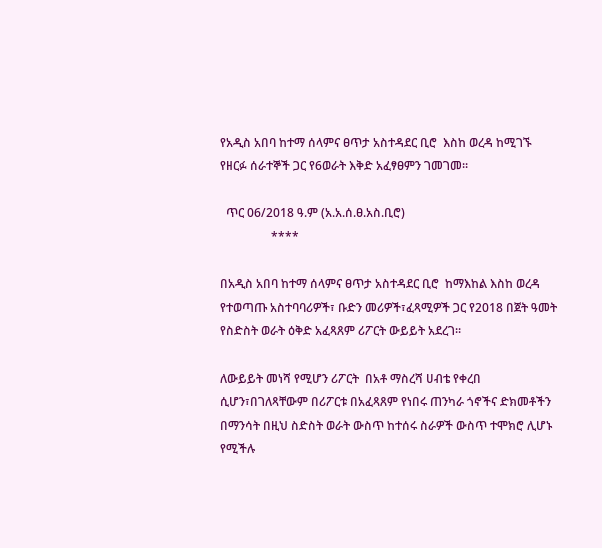የአዲስ አበባ ከተማ ሰላምና ፀጥታ አስተዳደር ቢሮ  እስከ ወረዳ ከሚገኙ የዘርፉ ሰራተኞች ጋር የ6ወራት እቅድ አፈፃፀምን ገመገመ።

  ጥር 06/2018 ዓ.ም (አ.አ.ሰ.ፀ.አስ.ቢሮ)
                 ****

በአዲስ አበባ ከተማ ሰላምና ፀጥታ አስተዳደር ቢሮ  ከማእከል እስከ ወረዳ የተወጣጡ አስተባባሪዎች፣ ቡድን መሪዎች፣ፈጻሚዎች ጋር የ2018 በጀት ዓመት የስድስት ወራት ዕቅድ አፈጻጸም ሪፖርት ውይይት አደረገ።

ለውይይት መነሻ የሚሆን ሪፖርት  በአቶ ማስረሻ ሀብቴ የቀረበ ሲሆን፣በገለጻቸውም በሪፖርቱ በአፈጻጸም የነበሩ ጠንካራ ጎኖችና ድክመቶችን በማንሳት በዚህ ስድስት ወራት ውስጥ ከተሰሩ ስራዎች ውስጥ ተሞክሮ ሊሆኑ የሚችሉ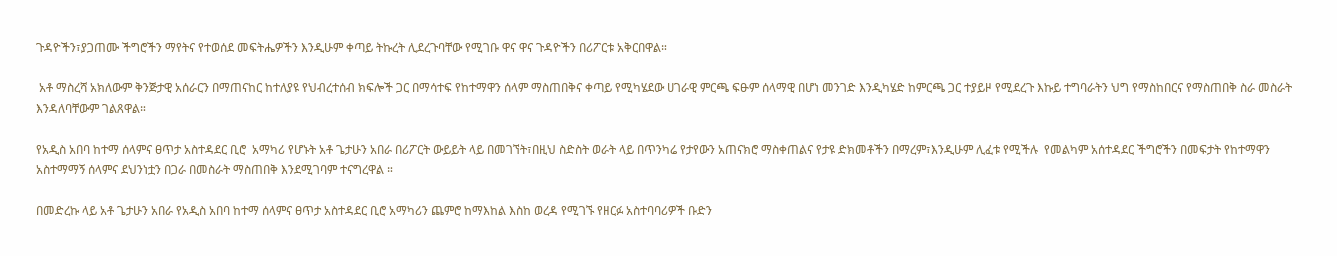ጉዳዮችን፣ያጋጠሙ ችግሮችን ማየትና የተወሰደ መፍትሔዎችን እንዲሁም ቀጣይ ትኩረት ሊደረጉባቸው የሚገቡ ዋና ዋና ጉዳዮችን በሪፖርቱ አቅርበዋል።

 አቶ ማስረሻ አክለውም ቅንጅታዊ አሰራርን በማጠናከር ከተለያዩ የህብረተሰብ ክፍሎች ጋር በማሳተፍ የከተማዋን ሰላም ማስጠበቅና ቀጣይ የሚካሄደው ሀገራዊ ምርጫ ፍፁም ሰላማዊ በሆነ መንገድ እንዲካሄድ ከምርጫ ጋር ተያይዞ የሚደረጉ እኩይ ተግባራትን ህግ የማስከበርና የማስጠበቅ ስራ መስራት እንዳለባቸውም ገልጸዋል።

የአዲስ አበባ ከተማ ሰላምና ፀጥታ አስተዳደር ቢሮ  አማካሪ የሆኑት አቶ ጌታሁን አበራ በሪፖርት ውይይት ላይ በመገኘት፣በዚህ ስድስት ወራት ላይ በጥንካሬ የታየውን አጠናክሮ ማስቀጠልና የታዩ ድክመቶችን በማረም፣እንዲሁም ሊፈቱ የሚችሉ  የመልካም አሰተዳደር ችግሮችን በመፍታት የከተማዋን አስተማማኝ ሰላምና ደህንነቷን በጋራ በመስራት ማስጠበቅ እንደሚገባም ተናግረዋል ።

በመድረኩ ላይ አቶ ጌታሁን አበራ የአዲስ አበባ ከተማ ሰላምና ፀጥታ አስተዳደር ቢሮ አማካሪን ጨምሮ ከማእከል እስከ ወረዳ የሚገኙ የዘርፉ አስተባባሪዎች ቡድን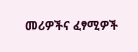መሪዎችና ፈፃሚዎች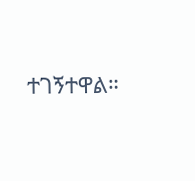ተገኝተዋል።